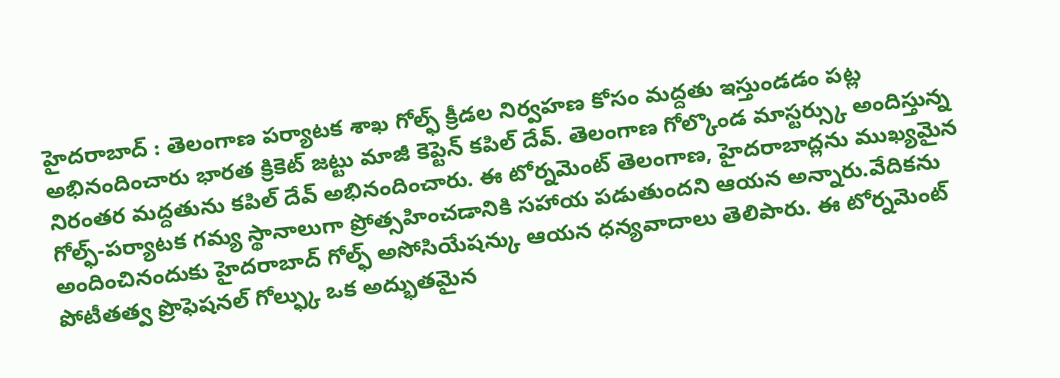హైదరాబాద్ : తెలంగాణ పర్యాటక శాఖ గోల్ఫ్ క్రీడల నిర్వహణ కోసం మద్దతు ఇస్తుండడం పట్ల అభినందించారు భారత క్రికెట్ జట్టు మాజీ కెప్టెన్ కపిల్ దేవ్. తెలంగాణ గోల్కొండ మాస్టర్స్కు అందిస్తున్న నిరంతర మద్దతును కపిల్ దేవ్ అభినందించారు. ఈ టోర్నమెంట్ తెలంగాణ, హైదరాబాద్లను ముఖ్యమైన గోల్ఫ్-పర్యాటక గమ్య స్థానాలుగా ప్రోత్సహించడానికి సహాయ పడుతుందని ఆయన అన్నారు.వేదికను అందించినందుకు హైదరాబాద్ గోల్ఫ్ అసోసియేషన్కు ఆయన ధన్యవాదాలు తెలిపారు. ఈ టోర్నమెంట్ పోటీతత్వ ప్రొఫెషనల్ గోల్ఫ్కు ఒక అద్భుతమైన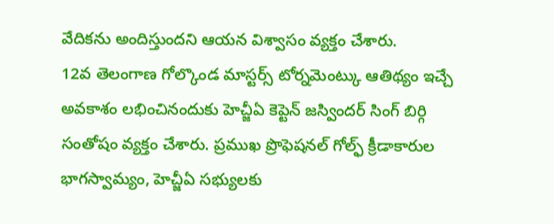వేదికను అందిస్తుందని ఆయన విశ్వాసం వ్యక్తం చేశారు.
12వ తెలంగాణ గోల్కొండ మాస్టర్స్ టోర్నమెంట్కు ఆతిథ్యం ఇచ్చే అవకాశం లభించినందుకు హెచ్జీఏ కెప్టెన్ జస్విందర్ సింగ్ బిర్గి సంతోషం వ్యక్తం చేశారు. ప్రముఖ ప్రొఫెషనల్ గోల్ఫ్ క్రీడాకారుల భాగస్వామ్యం, హెచ్జీఏ సభ్యులకు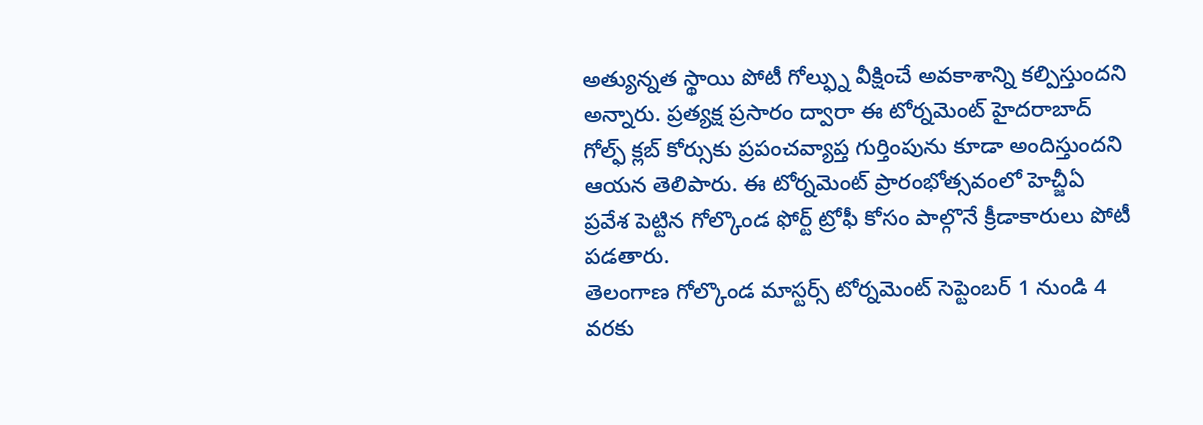అత్యున్నత స్థాయి పోటీ గోల్ఫ్ను వీక్షించే అవకాశాన్ని కల్పిస్తుందని అన్నారు. ప్రత్యక్ష ప్రసారం ద్వారా ఈ టోర్నమెంట్ హైదరాబాద్ గోల్ఫ్ క్లబ్ కోర్సుకు ప్రపంచవ్యాప్త గుర్తింపును కూడా అందిస్తుందని ఆయన తెలిపారు. ఈ టోర్నమెంట్ ప్రారంభోత్సవంలో హెచ్జీఏ ప్రవేశ పెట్టిన గోల్కొండ ఫోర్ట్ ట్రోఫీ కోసం పాల్గొనే క్రీడాకారులు పోటీ పడతారు.
తెలంగాణ గోల్కొండ మాస్టర్స్ టోర్నమెంట్ సెప్టెంబర్ 1 నుండి 4 వరకు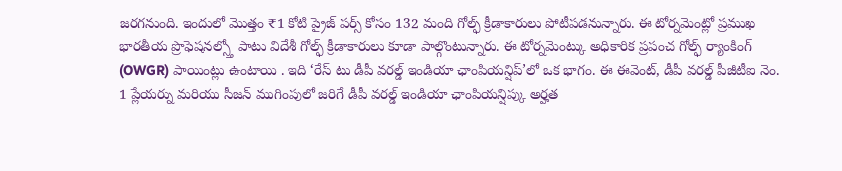జరగనుంది. ఇందులో మొత్తం ₹1 కోటి ప్రైజ్ పర్స్ కోసం 132 మంది గోల్ఫ్ క్రీడాకారులు పోటీపడనున్నారు. ఈ టోర్నమెంట్లో ప్రముఖ భారతీయ ప్రొఫెషనల్స్తో పాటు విదేశీ గోల్ఫ్ క్రీడాకారులు కూడా పాల్గొంటున్నారు. ఈ టోర్నమెంట్కు అధికారిక ప్రపంచ గోల్ఫ్ ర్యాంకింగ్ (OWGR) పాయింట్లు ఉంటాయి . ఇది ‘రేస్ టు డీపీ వరల్డ్ ఇండియా ఛాంపియన్షిప్’లో ఒక భాగం. ఈ ఈవెంట్, డీపీ వరల్డ్ పీజీటీఐ నెం. 1 ప్లేయర్ను మరియు సీజన్ ముగింపులో జరిగే డీపీ వరల్డ్ ఇండియా ఛాంపియన్షిప్కు అర్హత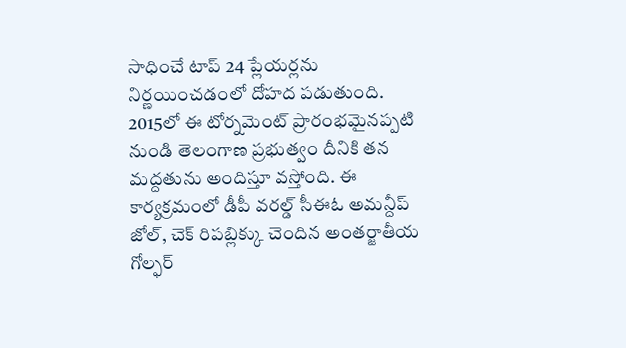సాధించే టాప్ 24 ప్లేయర్లను నిర్ణయించడంలో దోహద పడుతుంది.
2015లో ఈ టోర్నమెంట్ ప్రారంభమైనప్పటి నుండి తెలంగాణ ప్రభుత్వం దీనికి తన మద్దతును అందిస్తూ వస్తోంది. ఈ కార్యక్రమంలో డీపీ వరల్డ్ సీఈఓ అమన్దీప్ జోల్, చెక్ రిపబ్లిక్కు చెందిన అంతర్జాతీయ గోల్ఫర్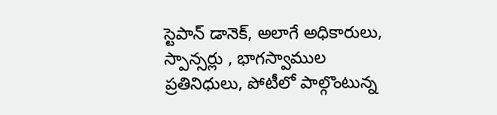స్టెపాన్ డానెక్, అలాగే అధికారులు, స్పాన్సర్లు , భాగస్వాముల ప్రతినిధులు, పోటీలో పాల్గొంటున్న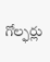గోల్ఫర్లు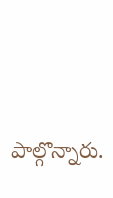పాల్గొన్నారు.